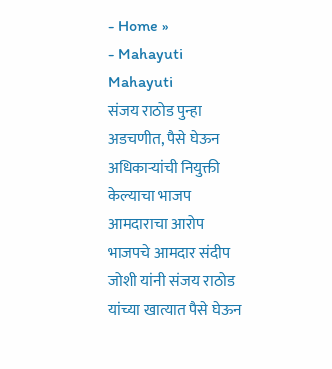- Home »
- Mahayuti
Mahayuti
संजय राठोड पुन्हा अडचणीत, पैसे घेऊन अधिकाऱ्यांची नियुक्ती केल्याचा भाजप आमदाराचा आरोप
भाजपचे आमदार संदीप जोशी यांनी संजय राठोड यांच्या खात्यात पैसे घेऊन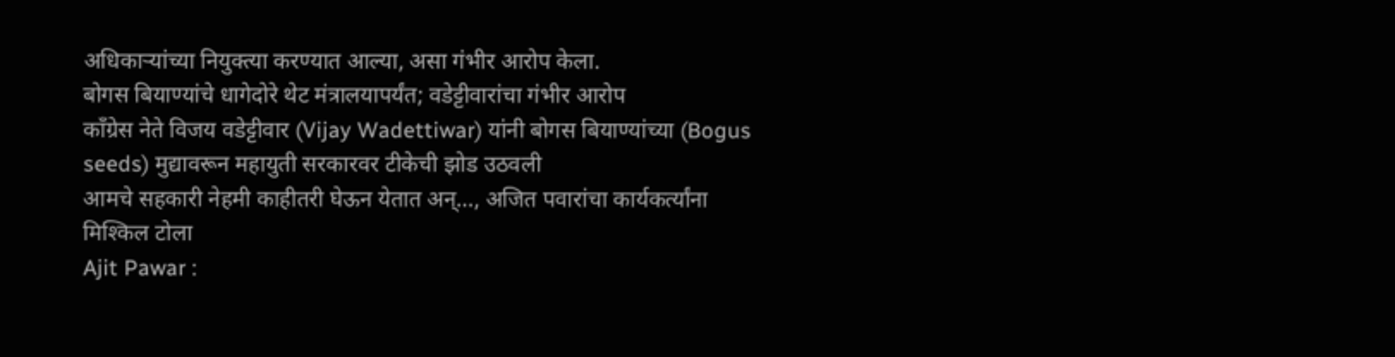अधिकाऱ्यांच्या नियुक्त्या करण्यात आल्या, असा गंभीर आरोप केला.
बोगस बियाण्यांचे धागेदोरे थेट मंत्रालयापर्यंत; वडेट्टीवारांचा गंभीर आरोप
काँग्रेस नेते विजय वडेट्टीवार (Vijay Wadettiwar) यांनी बोगस बियाण्यांच्या (Bogus seeds) मुद्यावरून महायुती सरकारवर टीकेची झोड उठवली
आमचे सहकारी नेहमी काहीतरी घेऊन येतात अन्…, अजित पवारांचा कार्यकर्त्यांना मिश्किल टोला
Ajit Pawar :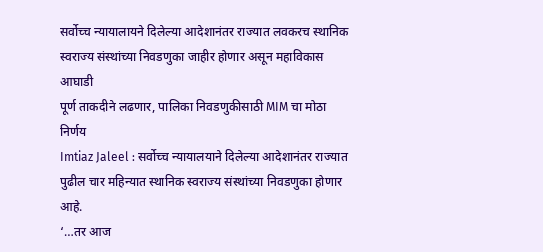सर्वोच्च न्यायालायने दिलेल्या आदेशानंतर राज्यात लवकरच स्थानिक स्वराज्य संस्थांच्या निवडणुका जाहीर होणार असून महाविकास आघाडी
पूर्ण ताकदीने लढणार, पालिका निवडणुकीसाठी MIM चा मोठा निर्णय
Imtiaz Jaleel : सर्वोच्च न्यायालयाने दिलेल्या आदेशानंतर राज्यात पुढील चार महिन्यात स्थानिक स्वराज्य संस्थांच्या निवडणुका होणार आहे.
‘…तर आज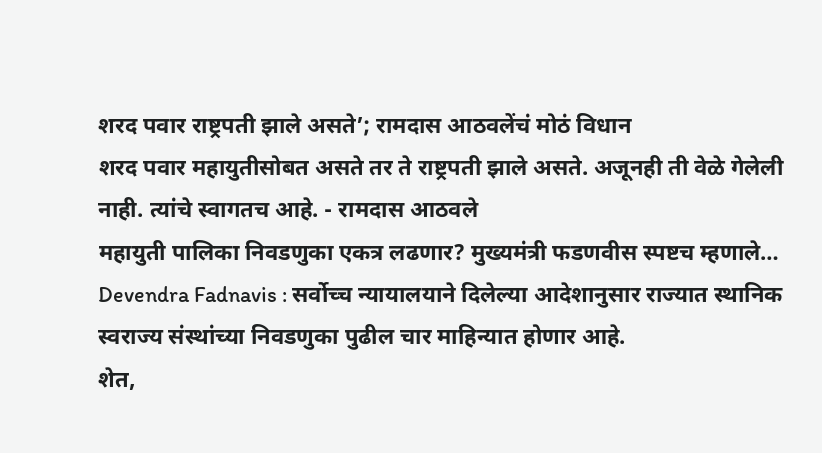शरद पवार राष्ट्रपती झाले असते’; रामदास आठवलेंचं मोठं विधान
शरद पवार महायुतीसोबत असते तर ते राष्ट्रपती झाले असते. अजूनही ती वेळे गेलेली नाही. त्यांचे स्वागतच आहे. - रामदास आठवले
महायुती पालिका निवडणुका एकत्र लढणार? मुख्यमंत्री फडणवीस स्पष्टच म्हणाले…
Devendra Fadnavis : सर्वोच्च न्यायालयाने दिलेल्या आदेशानुसार राज्यात स्थानिक स्वराज्य संस्थांच्या निवडणुका पुढील चार माहिन्यात होणार आहे.
शेत,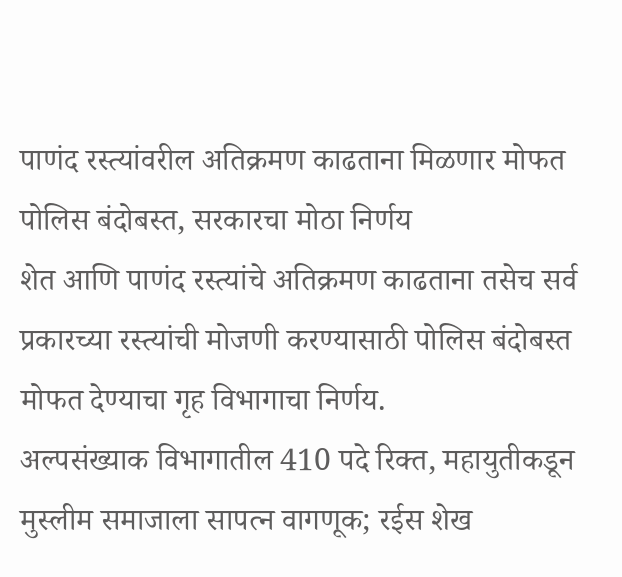पाणंद रस्त्यांवरील अतिक्रमण काढताना मिळणार मोफत पोलिस बंदोबस्त, सरकारचा मोठा निर्णय
शेत आणि पाणंद रस्त्यांचे अतिक्रमण काढताना तसेच सर्व प्रकारच्या रस्त्यांची मोजणी करण्यासाठी पोलिस बंदोबस्त मोफत देण्याचा गृह विभागाचा निर्णय.
अल्पसंख्याक विभागातील 410 पदे रिक्त, महायुतीकडून मुस्लीम समाजाला सापत्न वागणूक; रईस शेख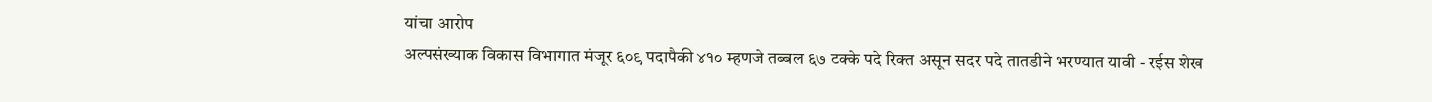यांचा आरोप
अल्पसंख्याक विकास विभागात मंजूर ६०९ पदापैकी ४१० म्हणजे तब्बल ६७ टक्के पदे रिक्त असून सदर पदे तातडीने भरण्यात यावी - रईस शेख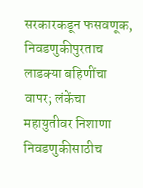सरकारकडून फसवणूक, निवडणुकीपुरताच लाडक्या बहिणींचा वापर; लंकेंचा महायुतीवर निशाणा
निवडणुकीसाठीच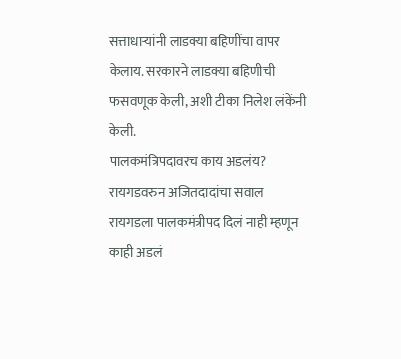सत्ताधाऱ्यांनी लाडक्या बहिणींचा वापर केलाय. सरकारने लाडक्या बहिणीची फसवणूक केली, अशी टीका निलेश लंकेंनी केली.
पालकमंत्रिपदावरच काय अडलंय? रायगडवरुन अजितदादांचा सवाल
रायगडला पालकमंत्रीपद दिलं नाही म्हणून काही अडलं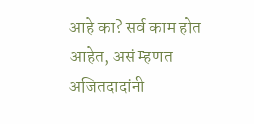आहे का? सर्व काम होत आहेत, असं म्हणत अजितदादांनी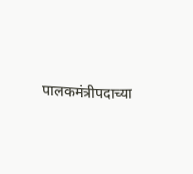पालकमंत्रीपदाच्या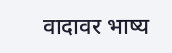वादावर भाष्य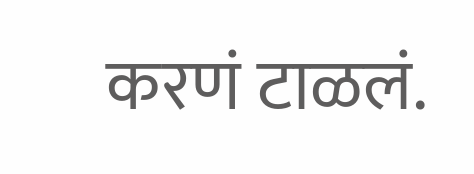करणं टाळलं.